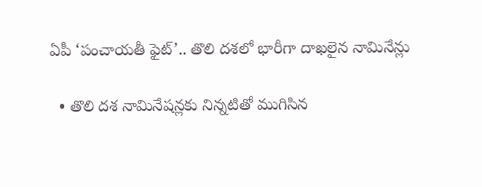ఏపీ ‘పంచాయతీ ఫైట్’.. తొలి దశలో భారీగా దాఖలైన నామినేన్లు

  • తొలి దశ నామినేషన్లకు నిన్నటితో ముగిసిన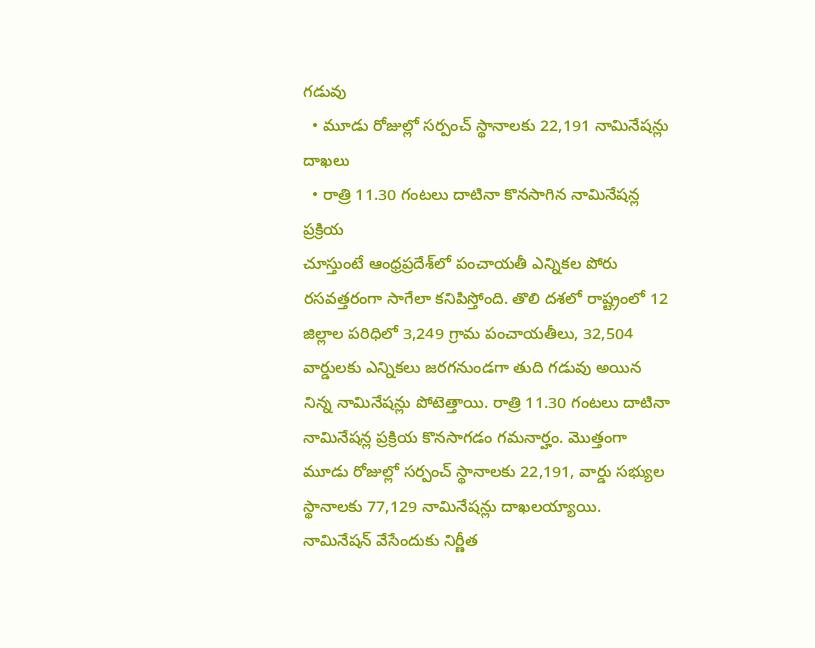గడువు
  • మూడు రోజుల్లో సర్పంచ్ స్థానాలకు 22,191 నామినేషన్లు దాఖలు
  • రాత్రి 11.30 గంటలు దాటినా కొనసాగిన నామినేషన్ల ప్రక్రియ
చూస్తుంటే ఆంధ్రప్రదేశ్‌లో పంచాయతీ ఎన్నికల పోరు రసవత్తరంగా సాగేలా కనిపిస్తోంది. తొలి దశలో రాష్ట్రంలో 12 జిల్లాల పరిధిలో 3,249 గ్రామ పంచాయతీలు, 32,504 వార్డులకు ఎన్నికలు జరగనుండగా తుది గడువు అయిన నిన్న నామినేషన్లు పోటెత్తాయి. రాత్రి 11.30 గంటలు దాటినా నామినేషన్ల ప్రక్రియ కొనసాగడం గమనార్హం. మొత్తంగా మూడు రోజుల్లో సర్పంచ్ స్థానాలకు 22,191, వార్డు సభ్యుల స్థానాలకు 77,129 నామినేషన్లు దాఖలయ్యాయి. నామినేషన్ వేసేందుకు నిర్ణీత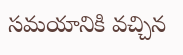సమయానికి వచ్చిన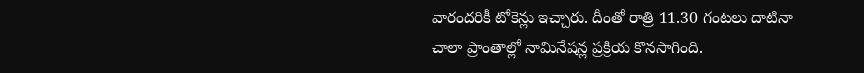వారందరికీ టోకెన్లు ఇచ్చారు. దీంతో రాత్రి 11.30 గంటలు దాటినా చాలా ప్రాంతాల్లో నామినేషన్ల ప్రక్రియ కొనసాగింది.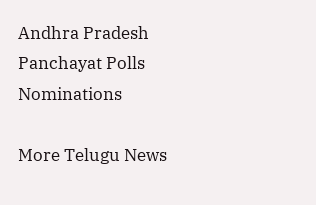Andhra Pradesh
Panchayat Polls
Nominations

More Telugu News